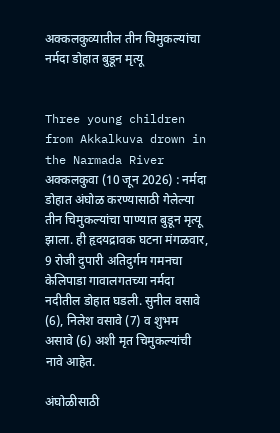अक्कलकुव्यातील तीन चिमुकल्यांचा नर्मदा डोहात बुडून मृत्यू


Three young children from Akkalkuva drown in the Narmada River अक्कलकुवा (10 जून 2026) : नर्मदा डोहात अंघोळ करण्यासाठी गेलेल्या तीन चिमुकल्यांचा पाण्यात बुडून मृत्यू झाला. ही हृदयद्रावक घटना मंगळवार, 9 रोजी दुपारी अतिदुर्गम गमनचा केलिपाडा गावालगतच्या नर्मदा नदीतील डोहात घडली. सुनील वसावे (6), निलेश वसावे (7) व शुभम असावे (6) अशी मृत चिमुकल्यांची नावे आहेत.

अंघोळीसाठी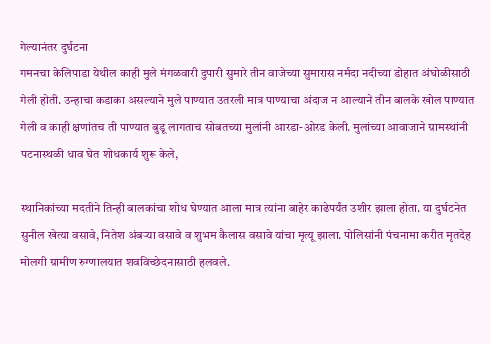गेल्यानंतर दुर्घटना
गमनचा केलिपाडा येथील काही मुले मंगळवारी दुपारी सुमारे तीन वाजेच्या सुमारास नर्मदा नदीच्या डोहात अंघोळीसाठी गेली होती. उन्हाचा कडाका असल्याने मुले पाण्यात उतरली मात्र पाण्याचा अंदाज न आल्याने तीन बालके खोल पाण्यात गेली व काही क्षणांतच ती पाण्यात बुडू लागताच सोबतच्या मुलांनी आरडा-ओरड केली. मुलांच्या आवाजाने ग्रामस्थांनी पटनास्थळी धाव घेत शोधकार्य शुरू केले,

स्थानिकांच्या मदतीने तिन्ही बालकांचा शोध घेण्यात आला मात्र त्यांना बाहेर काढेपर्यंत उशीर झाला होता. या दुर्घटनेत सुनील खेत्या वसावे, नितेश अंबर्‍या वसावे व शुभम कैलास वसावे यांचा मृत्यू झाला. पोलिसांनी पंचनामा करीत मृतदेह मोलगी ग्रामीण रुग्णालयात शवविच्छेदनासाठी हलवले.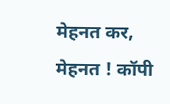मेहनत कर, मेहनत ! कॉपी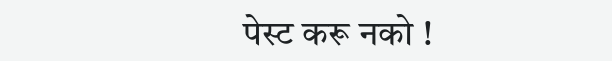पेस्ट करू नको !